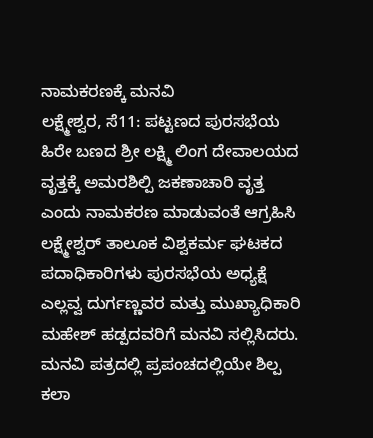ನಾಮಕರಣಕ್ಕೆ ಮನವಿ
ಲಕ್ಷ್ಮೇಶ್ವರ, ಸೆ11: ಪಟ್ಟಣದ ಪುರಸಭೆಯ ಹಿರೇ ಬಣದ ಶ್ರೀ ಲಕ್ಷ್ಮಿ ಲಿಂಗ ದೇವಾಲಯದ ವೃತ್ತಕ್ಕೆ ಅಮರಶಿಲ್ಪಿ ಜಕಣಾಚಾರಿ ವೃತ್ತ ಎಂದು ನಾಮಕರಣ ಮಾಡುವಂತೆ ಆಗ್ರಹಿಸಿ ಲಕ್ಷ್ಮೇಶ್ವರ್ ತಾಲೂಕ ವಿಶ್ವಕರ್ಮ ಘಟಕದ ಪದಾಧಿಕಾರಿಗಳು ಪುರಸಭೆಯ ಅಧ್ಯಕ್ಷೆ ಎಲ್ಲವ್ವ ದುರ್ಗಣ್ಣವರ ಮತ್ತು ಮುಖ್ಯಾಧಿಕಾರಿ ಮಹೇಶ್ ಹಡ್ಪದವರಿಗೆ ಮನವಿ ಸಲ್ಲಿಸಿದರು.
ಮನವಿ ಪತ್ರದಲ್ಲಿ ಪ್ರಪಂಚದಲ್ಲಿಯೇ ಶಿಲ್ಪ ಕಲಾ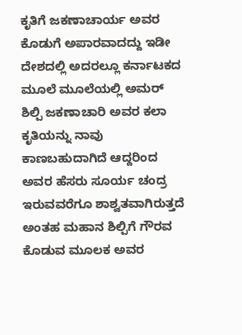ಕೃತಿಗೆ ಜಕಣಾಚಾರ್ಯ ಅವರ ಕೊಡುಗೆ ಅಪಾರವಾದದ್ದು ಇಡೀ ದೇಶದಲ್ಲಿ ಅದರಲ್ಲೂ ಕರ್ನಾಟಕದ ಮೂಲೆ ಮೂಲೆಯಲ್ಲಿ ಅಮರ್ ಶಿಲ್ಪಿ ಜಕಣಾಚಾರಿ ಅವರ ಕಲಾ ಕೃತಿಯನ್ನು ನಾವು ಕಾಣಬಹುದಾಗಿದೆ ಆದ್ದರಿಂದ ಅವರ ಹೆಸರು ಸೂರ್ಯ ಚಂದ್ರ ಇರುವವರೆಗೂ ಶಾಶ್ವತವಾಗಿರುತ್ತದೆ ಅಂತಹ ಮಹಾನ ಶಿಲ್ಪಿಗೆ ಗೌರವ ಕೊಡುವ ಮೂಲಕ ಅವರ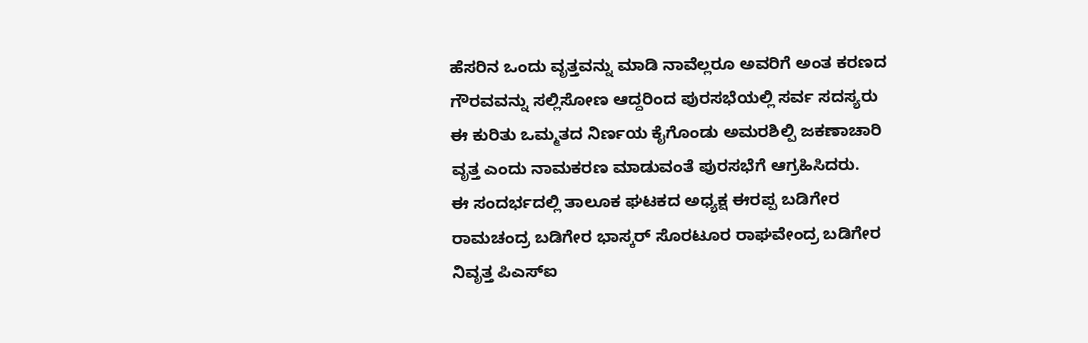ಹೆಸರಿನ ಒಂದು ವೃತ್ತವನ್ನು ಮಾಡಿ ನಾವೆಲ್ಲರೂ ಅವರಿಗೆ ಅಂತ ಕರಣದ ಗೌರವವನ್ನು ಸಲ್ಲಿಸೋಣ ಆದ್ದರಿಂದ ಪುರಸಭೆಯಲ್ಲಿ ಸರ್ವ ಸದಸ್ಯರು ಈ ಕುರಿತು ಒಮ್ಮತದ ನಿರ್ಣಯ ಕೈಗೊಂಡು ಅಮರಶಿಲ್ಪಿ ಜಕಣಾಚಾರಿ ವೃತ್ತ ಎಂದು ನಾಮಕರಣ ಮಾಡುವಂತೆ ಪುರಸಭೆಗೆ ಆಗ್ರಹಿಸಿದರು.
ಈ ಸಂದರ್ಭದಲ್ಲಿ ತಾಲೂಕ ಘಟಕದ ಅಧ್ಯಕ್ಷ ಈರಪ್ಪ ಬಡಿಗೇರ ರಾಮಚಂದ್ರ ಬಡಿಗೇರ ಭಾಸ್ಕರ್ ಸೊರಟೂರ ರಾಘವೇಂದ್ರ ಬಡಿಗೇರ ನಿವೃತ್ತ ಪಿಎಸ್‍ಐ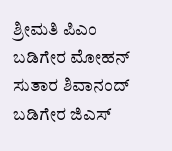ಶ್ರೀಮತಿ ಪಿಎಂ ಬಡಿಗೇರ ಮೋಹನ್ ಸುತಾರ ಶಿವಾನಂದ್ ಬಡಿಗೇರ ಜಿಎಸ್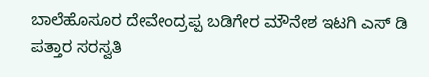ಬಾಲೆಹೊಸೂರ ದೇವೇಂದ್ರಪ್ಪ ಬಡಿಗೇರ ಮೌನೇಶ ಇಟಗಿ ಎಸ್ ಡಿ ಪತ್ತಾರ ಸರಸ್ವತಿ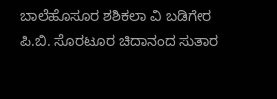ಬಾಲೆಹೊಸೂರ ಶಶಿಕಲಾ ವಿ ಬಡಿಗೇರ ಪಿ.ಬಿ. ಸೊರಟೂರ ಚಿದಾನಂದ ಸುತಾರ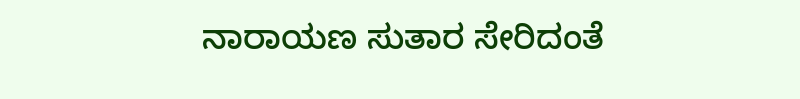ನಾರಾಯಣ ಸುತಾರ ಸೇರಿದಂತೆ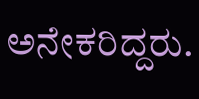ಅನೇಕರಿದ್ದರು.